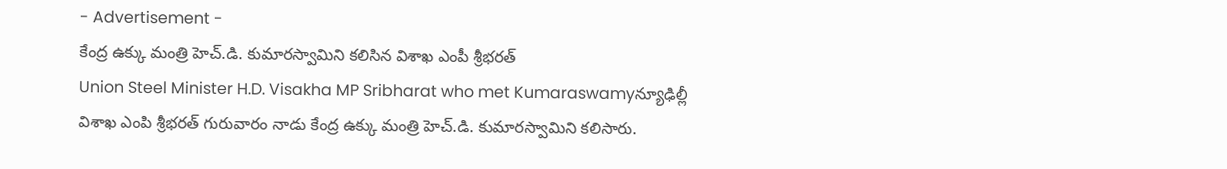- Advertisement -
కేంద్ర ఉక్కు మంత్రి హెచ్.డి. కుమారస్వామిని కలిసిన విశాఖ ఎంపీ శ్రీభరత్
Union Steel Minister H.D. Visakha MP Sribharat who met Kumaraswamyన్యూఢిల్లీ
విశాఖ ఎంపి శ్రీభరత్ గురువారం నాడు కేంద్ర ఉక్కు మంత్రి హెచ్.డి. కుమారస్వామిని కలిసారు.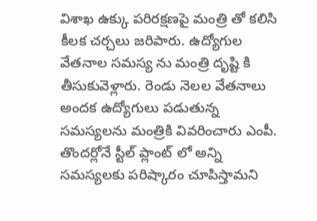విశాఖ ఉక్కు పరిరక్షణపై మంత్రి తో కలిసి కీలక చర్చలు జరిపారు. ఉద్యోగుల వేతనాల సమస్య ను మంత్రి దృష్టి కి తీసుకువెళ్లారు. రెండు నెలల వేతనాలు అందక ఉద్యోగులు పడుతున్న సమస్యలను మంత్రికి వివరించారు ఎంపీ. తొందర్లోనే స్టీల్ ప్లాంట్ లో అన్ని సమస్యలకు పరిష్కారం చూపిస్తామని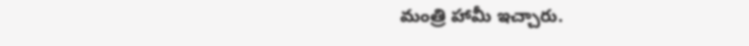మంత్రి హామీ ఇచ్చారు.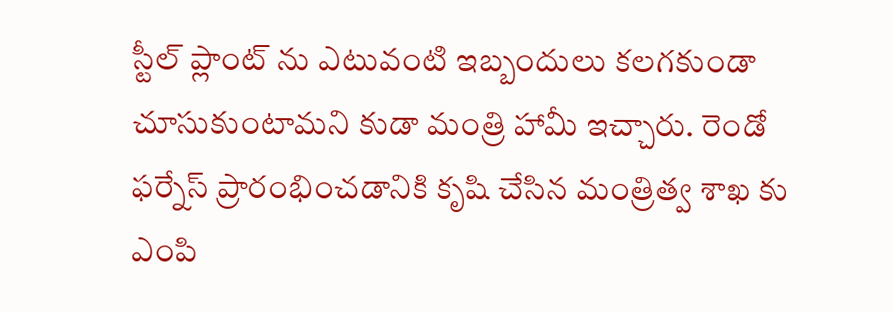స్టీల్ ప్లాంట్ ను ఎటువంటి ఇబ్బందులు కలగకుండా చూసుకుంటామని కుడా మంత్రి హామీ ఇచ్చారు. రెండో ఫర్నేస్ ప్రారంభించడానికి కృషి చేసిన మంత్రిత్వ శాఖ కు ఎంపి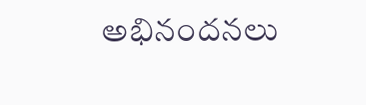అభినందనలు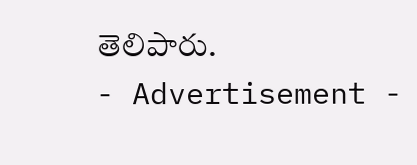తెలిపారు.
- Advertisement -